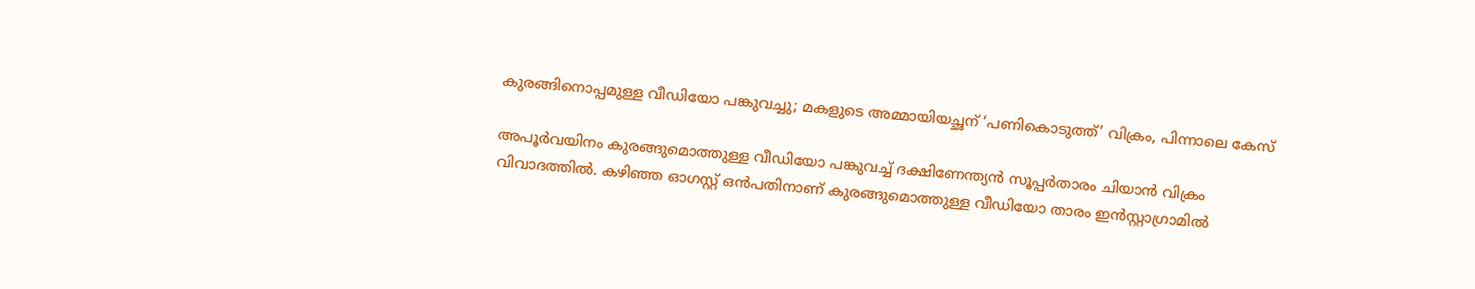കുരങ്ങിനൊപ്പമുള്ള വീഡിയോ പങ്കുവച്ചു; മകളുടെ അമ്മായിയച്ഛന് ‘പണികൊടുത്ത്’ വിക്രം, പിന്നാലെ കേസ്

അപൂർവയിനം കുരങ്ങുമൊത്തുള്ള വീഡിയോ പങ്കുവച്ച് ദക്ഷിണേന്ത്യൻ സൂപ്പർതാരം ചിയാൻ വിക്രം വിവാദത്തിൽ. കഴിഞ്ഞ ഓഗസ്റ്റ് ഒൻപതിനാണ് കുരങ്ങുമൊത്തുള്ള വീഡിയോ താരം ഇൻസ്റ്റാഗ്രാമിൽ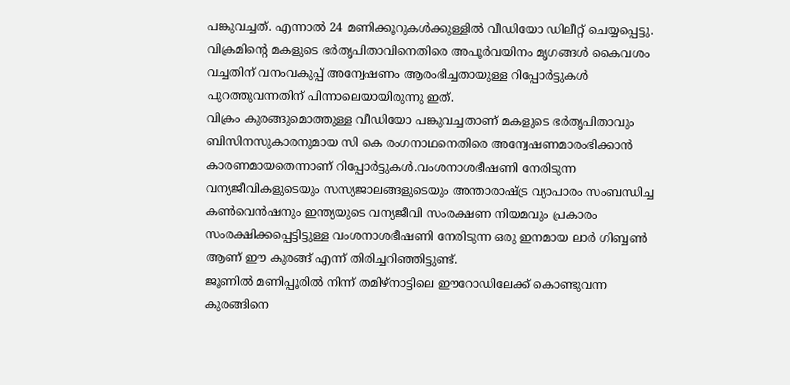പങ്കുവച്ചത്. എന്നാൽ 24 മണിക്കൂറുകൾക്കുള്ളിൽ വീഡിയോ ഡിലീറ്റ് ചെയ്യപ്പെട്ടു. വിക്രമിന്റെ മകളുടെ ഭർതൃപിതാവിനെതിരെ അപൂർവയിനം മൃഗങ്ങൾ കൈവശം വച്ചതിന് വനംവകുപ്പ് അന്വേഷണം ആരംഭിച്ചതായുള്ള റിപ്പോർട്ടുകൾ പുറത്തുവന്നതിന് പിന്നാലെയായിരുന്നു ഇത്.
വിക്രം കുരങ്ങുമൊത്തുള്ള വീഡിയോ പങ്കുവച്ചതാണ് മകളുടെ ഭർതൃപിതാവും ബിസിനസുകാരനുമായ സി കെ രംഗനാഥനെതിരെ അന്വേഷണമാരംഭിക്കാൻ കാരണമായതെന്നാണ് റിപ്പോർട്ടുകൾ.വംശനാശഭീഷണി നേരിടുന്ന വന്യജീവികളുടെയും സസ്യജാലങ്ങളുടെയും അന്താരാഷ്ട്ര വ്യാപാരം സംബന്ധിച്ച കൺവെൻഷനും ഇന്ത്യയുടെ വന്യജീവി സംരക്ഷണ നിയമവും പ്രകാരം സംരക്ഷിക്കപ്പെട്ടിട്ടുള്ള വംശനാശഭീഷണി നേരിടുന്ന ഒരു ഇനമായ ലാർ ഗിബ്ബൺ ആണ് ഈ കുരങ്ങ് എന്ന് തിരിച്ചറിഞ്ഞിട്ടുണ്ട്.
ജൂണിൽ മണിപ്പൂരിൽ നിന്ന് തമിഴ്നാട്ടിലെ ഈറോഡിലേക്ക് കൊണ്ടുവന്ന കുരങ്ങിനെ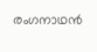രംഗനാഥൻ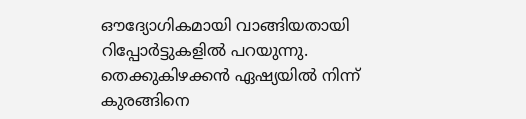ഔദ്യോഗികമായി വാങ്ങിയതായി റിപ്പോർട്ടുകളിൽ പറയുന്നു. തെക്കുകിഴക്കൻ ഏഷ്യയിൽ നിന്ന് കുരങ്ങിനെ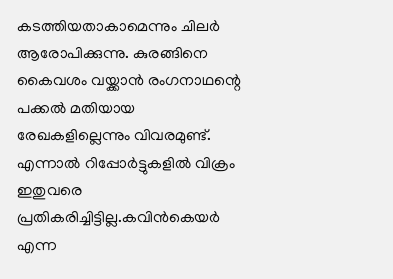കടത്തിയതാകാമെന്നും ചിലർ ആരോപിക്കുന്നു. കുരങ്ങിനെ കൈവശം വയ്ക്കാൻ രംഗനാഥന്റെ പക്കൽ മതിയായ രേഖകളില്ലെന്നും വിവരമുണ്ട്. എന്നാൽ റിപ്പോർട്ടുകളിൽ വിക്രം ഇതുവരെ പ്രതികരിച്ചിട്ടില്ല.കവിൻകെയർ എന്ന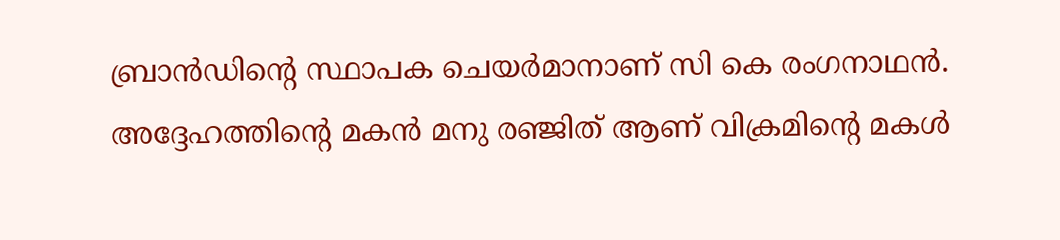ബ്രാൻഡിന്റെ സ്ഥാപക ചെയർമാനാണ് സി കെ രംഗനാഥൻ. അദ്ദേഹത്തിന്റെ മകൻ മനു രഞ്ജിത് ആണ് വിക്രമിന്റെ മകൾ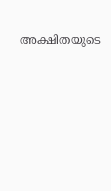അക്ഷിതയുടെ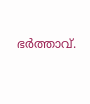ഭർത്താവ്.